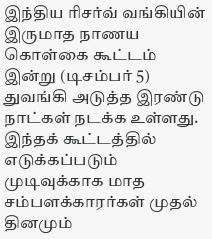இந்திய ரிசர்வ் வங்கியின் இருமாத நாணய கொள்கை கூட்டம் இன்று (டிசம்பர் 5) துவங்கி அடுத்த இரண்டு நாட்கள் நடக்க உள்ளது.
இந்தக் கூட்டத்தில் எடுக்கப்படும் முடிவுக்காக மாத சம்பளக்காரர்கள் முதல் தினமும்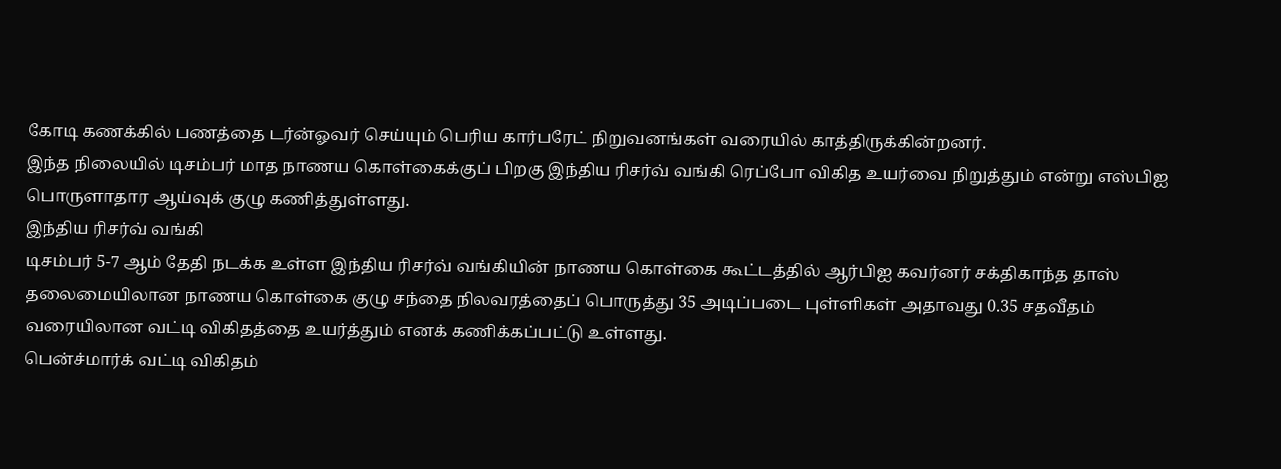கோடி கணக்கில் பணத்தை டர்ன்ஓவர் செய்யும் பெரிய கார்பரேட் நிறுவனங்கள் வரையில் காத்திருக்கின்றனர்.
இந்த நிலையில் டிசம்பர் மாத நாணய கொள்கைக்குப் பிறகு இந்திய ரிசர்வ் வங்கி ரெப்போ விகித உயர்வை நிறுத்தும் என்று எஸ்பிஐ பொருளாதார ஆய்வுக் குழு கணித்துள்ளது.
இந்திய ரிசர்வ் வங்கி
டிசம்பர் 5-7 ஆம் தேதி நடக்க உள்ள இந்திய ரிசர்வ் வங்கியின் நாணய கொள்கை கூட்டத்தில் ஆர்பிஐ கவர்னர் சக்திகாந்த தாஸ் தலைமையிலான நாணய கொள்கை குழு சந்தை நிலவரத்தைப் பொருத்து 35 அடிப்படை புள்ளிகள் அதாவது 0.35 சதவீதம் வரையிலான வட்டி விகிதத்தை உயர்த்தும் எனக் கணிக்கப்பட்டு உள்ளது.
பென்ச்மார்க் வட்டி விகிதம்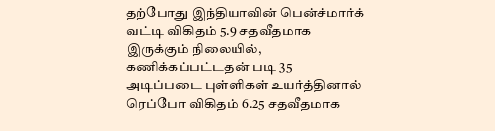தற்போது இந்தியாவின் பென்ச்மார்க் வட்டி விகிதம் 5.9 சதவீதமாக இருக்கும் நிலையில், கணிக்கப்பட்டதன் படி 35 அடிப்படை புள்ளிகள் உயர்த்தினால் ரெப்போ விகிதம் 6.25 சதவீதமாக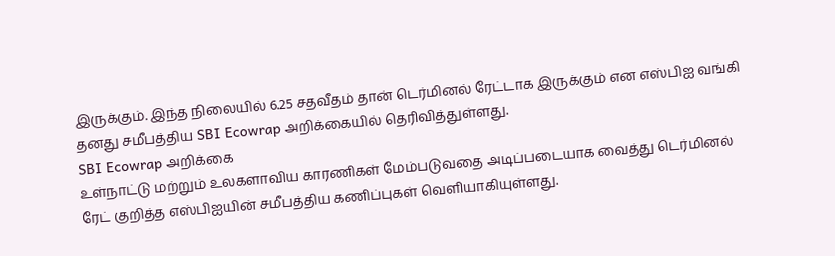இருக்கும். இந்த நிலையில் 6.25 சதவீதம் தான் டெர்மினல் ரேட்டாக இருக்கும் என எஸ்பிஐ வங்கி தனது சமீபத்திய SBI Ecowrap அறிக்கையில் தெரிவித்துள்ளது.
SBI Ecowrap அறிக்கை
உள்நாட்டு மற்றும் உலகளாவிய காரணிகள் மேம்படுவதை அடிப்படையாக வைத்து டெர்மினல் ரேட் குறித்த எஸ்பிஐயின் சமீபத்திய கணிப்புகள் வெளியாகியுள்ளது.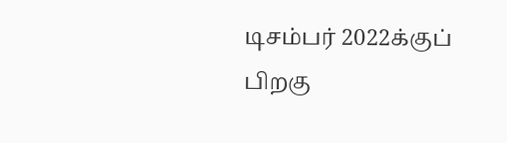டிசம்பர் 2022க்குப் பிறகு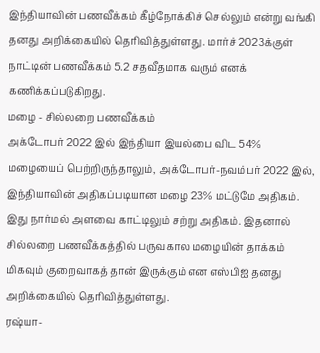இந்தியாவின் பணவீக்கம் கீழ்நோக்கிச் செல்லும் என்று வங்கி தனது அறிக்கையில் தெரிவித்துள்ளது. மார்ச் 2023க்குள் நாட்டின் பணவீக்கம் 5.2 சதவீதமாக வரும் எனக் கணிக்கப்படுகிறது.
மழை - சில்லறை பணவீக்கம்
அக்டோபர் 2022 இல் இந்தியா இயல்பை விட 54% மழையைப் பெற்றிருந்தாலும், அக்டோபர்-நவம்பர் 2022 இல், இந்தியாவின் அதிகப்படியான மழை 23% மட்டுமே அதிகம். இது நார்மல் அளவை காட்டிலும் சற்று அதிகம். இதனால் சில்லறை பணவீக்கத்தில் பருவகால மழையின் தாக்கம் மிகவும் குறைவாகத் தான் இருக்கும் என எஸ்பிஐ தனது அறிக்கையில் தெரிவித்துள்ளது.
ரஷ்யா-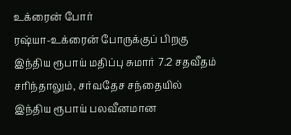உக்ரைன் போர்
ரஷ்யா-உக்ரைன் போருக்குப் பிறகு இந்திய ரூபாய் மதிப்பு சுமார் 7.2 சதவீதம் சரிந்தாலும், சர்வதேச சந்தையில் இந்திய ரூபாய் பலவீனமான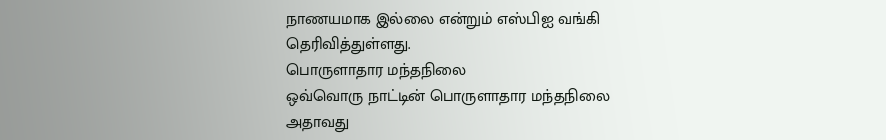நாணயமாக இல்லை என்றும் எஸ்பிஐ வங்கி தெரிவித்துள்ளது.
பொருளாதார மந்தநிலை
ஒவ்வொரு நாட்டின் பொருளாதார மந்தநிலை அதாவது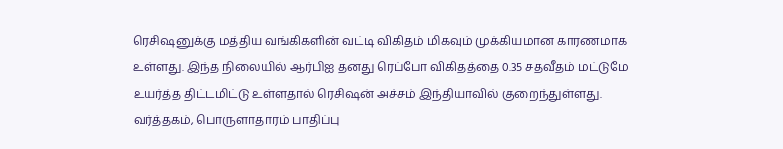ரெசிஷனுக்கு மத்திய வங்கிகளின் வட்டி விகிதம் மிகவும் முக்கியமான காரணமாக உள்ளது. இந்த நிலையில் ஆர்பிஐ தனது ரெப்போ விகிதத்தை 0.35 சதவீதம் மட்டுமே உயர்த்த திட்டமிட்டு உள்ளதால் ரெசிஷன் அச்சம் இந்தியாவில் குறைந்துள்ளது.
வர்த்தகம், பொருளாதாரம் பாதிப்பு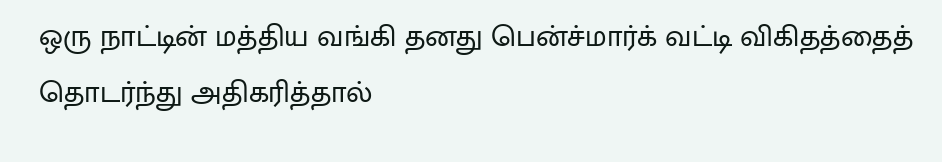ஒரு நாட்டின் மத்திய வங்கி தனது பென்ச்மார்க் வட்டி விகிதத்தைத் தொடர்ந்து அதிகரித்தால்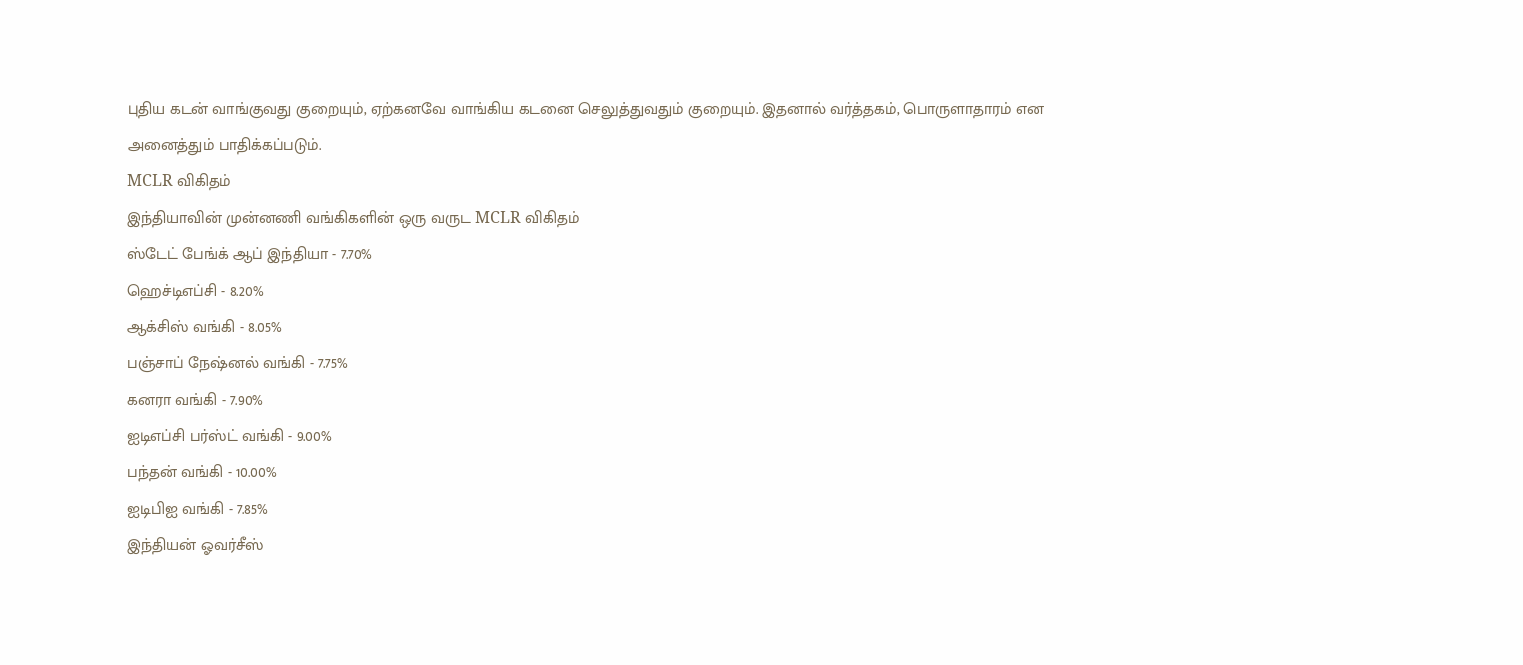புதிய கடன் வாங்குவது குறையும், ஏற்கனவே வாங்கிய கடனை செலுத்துவதும் குறையும். இதனால் வர்த்தகம், பொருளாதாரம் என அனைத்தும் பாதிக்கப்படும்.
MCLR விகிதம்
இந்தியாவின் முன்னணி வங்கிகளின் ஒரு வருட MCLR விகிதம்
ஸ்டேட் பேங்க் ஆப் இந்தியா - 7.70%
ஹெச்டிஎப்சி - 8.20%
ஆக்சிஸ் வங்கி - 8.05%
பஞ்சாப் நேஷ்னல் வங்கி - 7.75%
கனரா வங்கி - 7.90%
ஐடிஎப்சி பர்ஸ்ட் வங்கி - 9.00%
பந்தன் வங்கி - 10.00%
ஐடிபிஐ வங்கி - 7.85%
இந்தியன் ஓவர்சீஸ்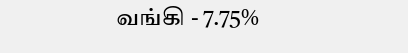வங்கி - 7.75%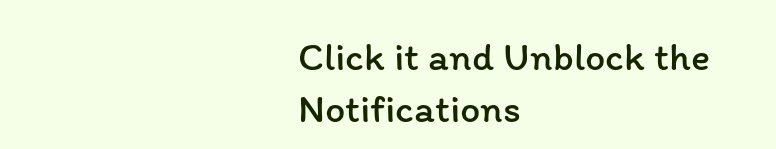Click it and Unblock the Notifications